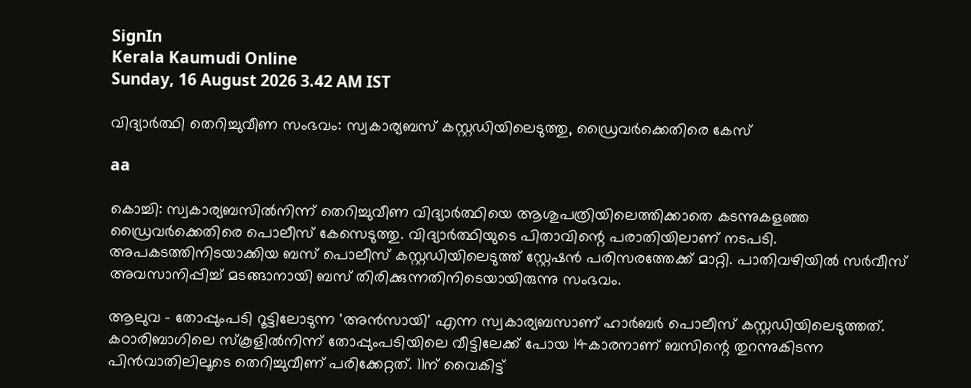SignIn
Kerala Kaumudi Online
Sunday, 16 August 2026 3.42 AM IST

വിദ്യാർത്ഥി തെറിച്ചുവീണ സംഭവം: സ്വകാര്യബസ് കസ്റ്റഡിയിലെടുത്തു, ഡ്രൈവർക്കെതിരെ കേസ്

aa

കൊച്ചി: സ്വകാര്യബസിൽനിന്ന് തെറിച്ചുവീണ വിദ്യാർത്ഥിയെ ആശുപത്രിയിലെത്തിക്കാതെ കടന്നുകളഞ്ഞ ഡ്രൈവർക്കെതിരെ പൊലീസ് കേസെടുത്തു. വിദ്യാർത്ഥിയുടെ പിതാവിന്റെ പരാതിയിലാണ് നടപടി. അപകടത്തിനിടയാക്കിയ ബസ് പൊലീസ് കസ്റ്റഡിയിലെടുത്ത് സ്റ്റേഷൻ പരിസരത്തേക്ക് മാറ്റി. പാതിവഴിയിൽ സർവീസ് അവസാനിപ്പിച്ച് മടങ്ങാനായി ബസ് തിരിക്കുന്നതിനിടെയായിരുന്നു സംഭവം.

ആലുവ - തോപ്പുംപടി റൂട്ടിലോടുന്ന 'അൻസായി' എന്ന സ്വകാര്യബസാണ് ഹാർബർ പൊലീസ് കസ്റ്റഡിയിലെടുത്തത്. കഠാരിബാഗിലെ സ്കൂളിൽനിന്ന് തോപ്പുംപടിയിലെ വീട്ടിലേക്ക് പോയ 14കാരനാണ് ബസിന്റെ തുറന്നുകിടന്ന പിൻവാതിലിലൂടെ തെറിച്ചുവീണ് പരിക്കേറ്റത്. 11ന് വൈകിട്ട്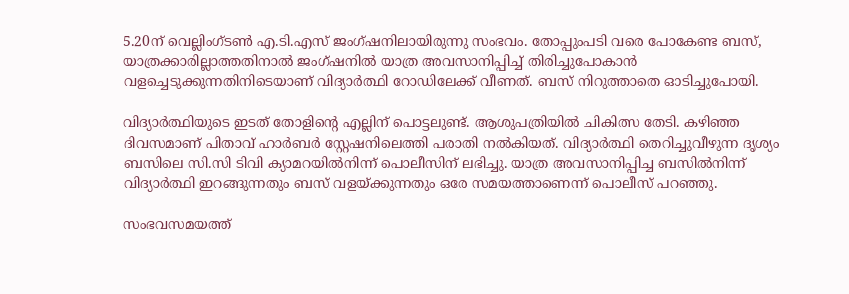5.20ന് വെല്ലിംഗ്ടൺ എ.ടി.എസ് ജംഗ്ഷനിലായിരുന്നു സംഭവം. തോപ്പുംപടി വരെ പോകേണ്ട ബസ്, യാത്രക്കാരില്ലാത്തതിനാൽ ജംഗ്ഷനിൽ യാത്ര അവസാനിപ്പിച്ച് തിരിച്ചുപോകാൻ വളച്ചെടുക്കുന്നതിനിടെയാണ് വിദ്യാർത്ഥി റോഡിലേക്ക് വീണത്. ബസ് നിറുത്താതെ ഓടിച്ചുപോയി.

വിദ്യാർത്ഥിയുടെ ഇടത് തോളിന്റെ എല്ലിന് പൊട്ടലുണ്ട്. ആശുപത്രിയിൽ ചികിത്സ തേടി. കഴിഞ്ഞ ദിവസമാണ് പിതാവ് ഹാർബർ സ്റ്റേഷനിലെത്തി പരാതി നൽകിയത്. വിദ്യാർത്ഥി തെറിച്ചുവീഴുന്ന ദൃശ്യം ബസിലെ സി.സി ടിവി ക്യാമറയിൽനിന്ന് പൊലീസിന് ലഭിച്ചു. യാത്ര അവസാനിപ്പിച്ച ബസിൽനിന്ന് വിദ്യാർത്ഥി ഇറങ്ങുന്നതും ബസ് വളയ്ക്കുന്നതും ഒരേ സമയത്താണെന്ന് പൊലീസ് പറഞ്ഞു.

സംഭവസമയത്ത്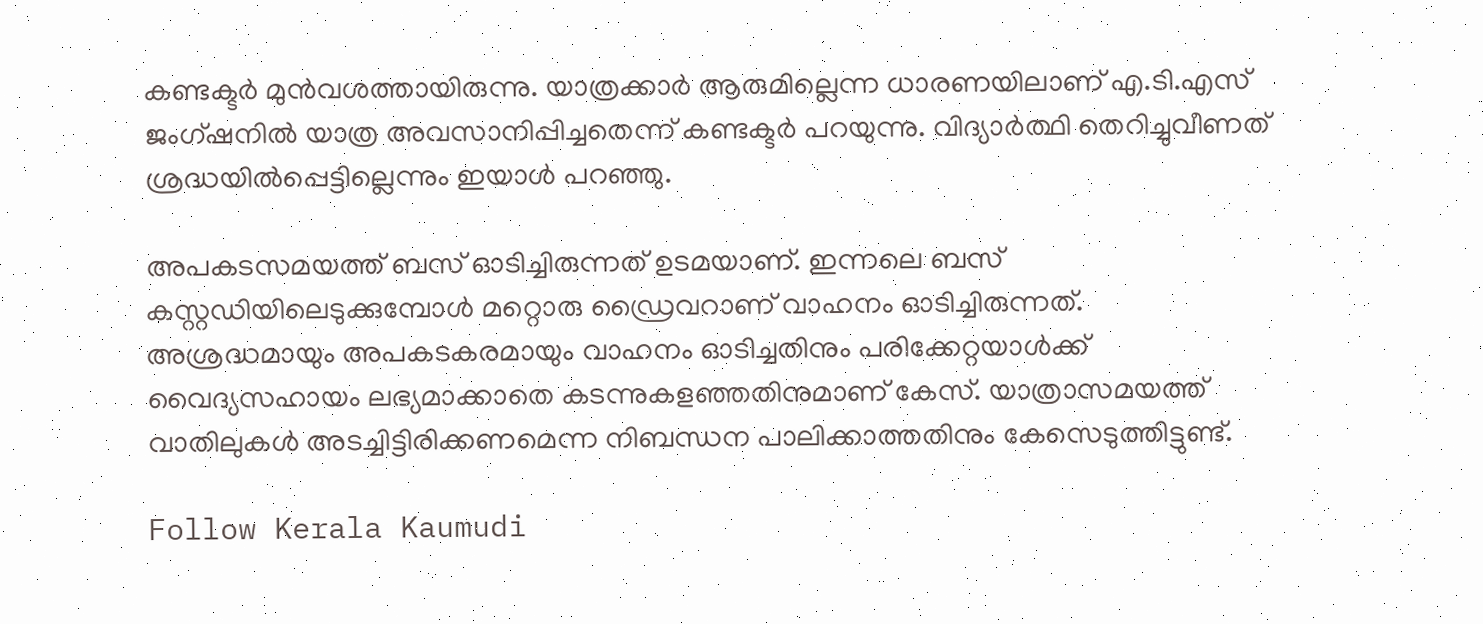കണ്ടക്ടർ മുൻവശത്തായിരുന്നു. യാത്രക്കാർ ആരുമില്ലെന്ന ധാരണയിലാണ് എ.ടി.എസ് ജംഗ്ഷനിൽ യാത്ര അവസാനിപ്പിച്ചതെന്ന് കണ്ടക്ടർ പറയുന്നു. വിദ്യാർത്ഥി തെറിച്ചുവീണത് ശ്രദ്ധയിൽപ്പെട്ടില്ലെന്നും ഇയാൾ പറഞ്ഞു.

അപകടസമയത്ത് ബസ് ഓടിച്ചിരുന്നത് ഉടമയാണ്. ഇന്നലെ ബസ് കസ്റ്റഡിയിലെടുക്കുമ്പോൾ മറ്റൊരു ഡ്രൈവറാണ് വാഹനം ഓടിച്ചിരുന്നത്. അശ്രദ്ധമായും അപകടകരമായും വാഹനം ഓടിച്ചതിനും പരിക്കേറ്റയാൾക്ക് വൈദ്യസഹായം ലഭ്യമാക്കാതെ കടന്നുകളഞ്ഞതിനുമാണ് കേസ്. യാത്രാസമയത്ത് വാതിലുകൾ അടച്ചിട്ടിരിക്കണമെന്ന നിബന്ധന പാലിക്കാത്തതിനും കേസെടുത്തിട്ടുണ്ട്.

Follow Kerala Kaumudi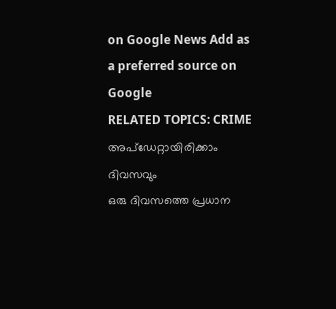on Google News Add as a preferred source on Google
RELATED TOPICS: CRIME
അപ്ഡേറ്റായിരിക്കാം ദിവസവും
ഒരു ദിവസത്തെ പ്രധാന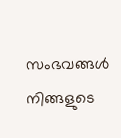സംഭവങ്ങൾ നിങ്ങളുടെ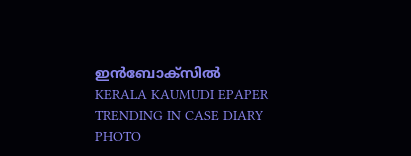ഇൻബോക്സിൽ
KERALA KAUMUDI EPAPER
TRENDING IN CASE DIARY
PHOTO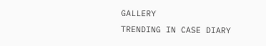GALLERY
TRENDING IN CASE DIARY